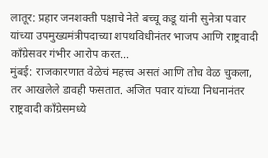लातूर: प्रहार जनशक्ती पक्षाचे नेते बच्चू कडू यांनी सुनेत्रा पवार यांच्या उपमुख्यमंत्रीपदाच्या शपथविधीनंतर भाजप आणि राष्ट्रवादी काँग्रेसवर गंभीर आरोप करत…
मुंबई: राजकारणात वेळेचं महत्त्व असतं आणि तोच वेळ चुकला, तर आखलेले डावही फसतात. अजित पवार यांच्या निधनानंतर राष्ट्रवादी काँग्रेसमध्ये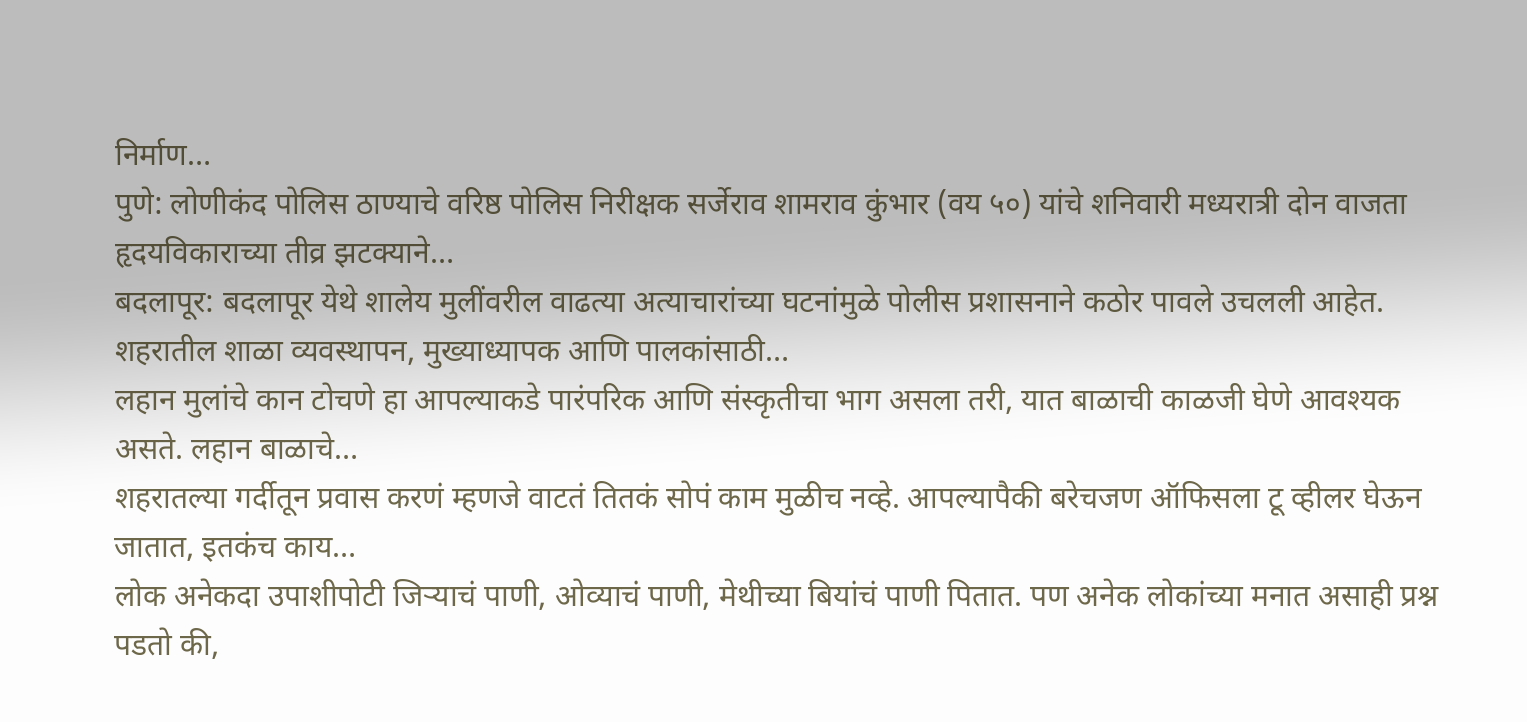निर्माण…
पुणे: लोणीकंद पोलिस ठाण्याचे वरिष्ठ पोलिस निरीक्षक सर्जेराव शामराव कुंभार (वय ५०) यांचे शनिवारी मध्यरात्री दोन वाजता हृदयविकाराच्या तीव्र झटक्याने…
बदलापूर: बदलापूर येथे शालेय मुलींवरील वाढत्या अत्याचारांच्या घटनांमुळे पोलीस प्रशासनाने कठोर पावले उचलली आहेत. शहरातील शाळा व्यवस्थापन, मुख्याध्यापक आणि पालकांसाठी…
लहान मुलांचे कान टोचणे हा आपल्याकडे पारंपरिक आणि संस्कृतीचा भाग असला तरी, यात बाळाची काळजी घेणे आवश्यक असते. लहान बाळाचे…
शहरातल्या गर्दीतून प्रवास करणं म्हणजे वाटतं तितकं सोपं काम मुळीच नव्हे. आपल्यापैकी बरेचजण ऑफिसला टू व्हीलर घेऊन जातात, इतकंच काय…
लोक अनेकदा उपाशीपोटी जिऱ्याचं पाणी, ओव्याचं पाणी, मेथीच्या बियांचं पाणी पितात. पण अनेक लोकांच्या मनात असाही प्रश्न पडतो की,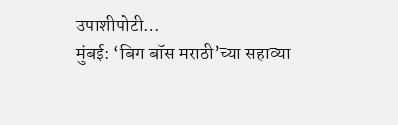उपाशीपोटी…
मुंबई: ‘बिग बॉस मराठी’च्या सहाव्या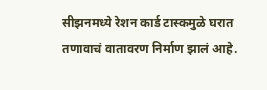सीझनमध्ये रेशन कार्ड टास्कमुळे घरात तणावाचं वातावरण निर्माण झालं आहे.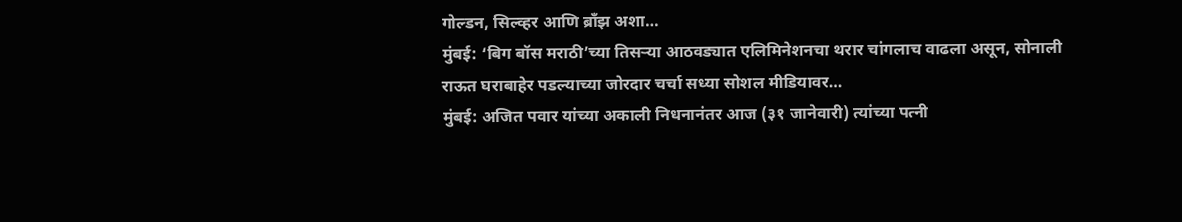गोल्डन, सिल्व्हर आणि ब्राँझ अशा…
मुंबई: ‘बिग बॉस मराठी’च्या तिसऱ्या आठवड्यात एलिमिनेशनचा थरार चांगलाच वाढला असून, सोनाली राऊत घराबाहेर पडल्याच्या जोरदार चर्चा सध्या सोशल मीडियावर…
मुंबई: अजित पवार यांच्या अकाली निधनानंतर आज (३१ जानेवारी) त्यांच्या पत्नी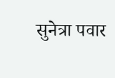सुनेत्रा पवार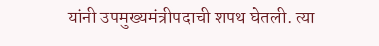यांनी उपमुख्यमंत्रीपदाची शपथ घेतली. त्या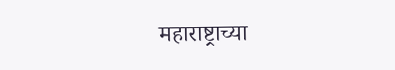महाराष्ट्राच्या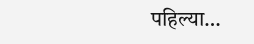पहिल्या…